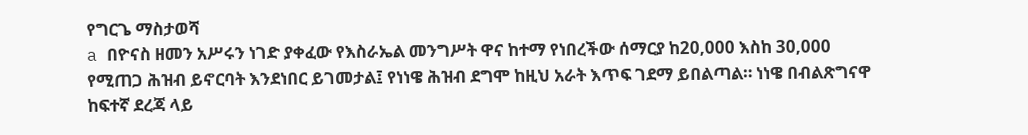የግርጌ ማስታወሻ
a በዮናስ ዘመን አሥሩን ነገድ ያቀፈው የእስራኤል መንግሥት ዋና ከተማ የነበረችው ሰማርያ ከ20,000 እስከ 30,000 የሚጠጋ ሕዝብ ይኖርባት እንደነበር ይገመታል፤ የነነዌ ሕዝብ ደግሞ ከዚህ አራት እጥፍ ገደማ ይበልጣል። ነነዌ በብልጽግናዋ ከፍተኛ ደረጃ ላይ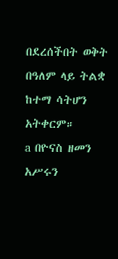በደረሰችበት ወቅት በዓለም ላይ ትልቋ ከተማ ሳትሆን አትቀርም።
a በዮናስ ዘመን አሥሩን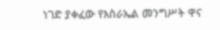ነገድ ያቀፈው የእስራኤል መንግሥት ዋና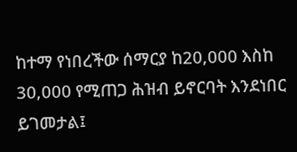ከተማ የነበረችው ሰማርያ ከ20,000 እስከ 30,000 የሚጠጋ ሕዝብ ይኖርባት እንደነበር ይገመታል፤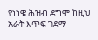የነነዌ ሕዝብ ደግሞ ከዚህ አራት እጥፍ ገደማ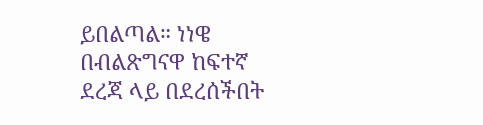ይበልጣል። ነነዌ በብልጽግናዋ ከፍተኛ ደረጃ ላይ በደረሰችበት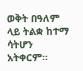ወቅት በዓለም ላይ ትልቋ ከተማ ሳትሆን አትቀርም።